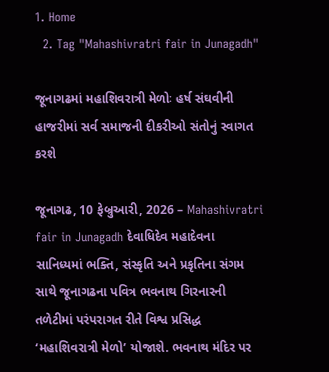1. Home
  2. Tag "Mahashivratri fair in Junagadh"

જૂનાગઢમાં મહાશિવરાત્રી મેળોઃ હર્ષ સંઘવીની હાજરીમાં સર્વ સમાજની દીકરીઓ સંતોનું સ્વાગત કરશે

જૂનાગઢ, 10 ફેબ્રુઆરી, 2026 – Mahashivratri fair in Junagadh દેવાધિદેવ મહાદેવના સાનિધ્યમાં ભક્તિ, સંસ્કૃતિ અને પ્રકૃતિના સંગમ સાથે જૂનાગઢના પવિત્ર ભવનાથ ગિરનારની તળેટીમાં પરંપરાગત રીતે વિશ્વ પ્રસિદ્ધ ‘મહાશિવરાત્રી મેળો’ યોજાશે. ભવનાથ મંદિર પર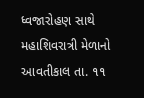ધ્વજારોહણ સાથે મહાશિવરાત્રી મેળાનો આવતીકાલ તા. ૧૧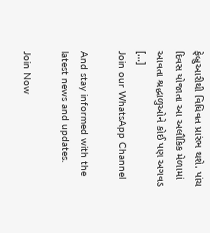ફેબ્રુઆરીથી વિધિવત પ્રારંભ થશે. પાંચ દિવસ યોજાતા આ અલૌકિક મેળામાં આવતા શ્રદ્ધાળુઓને કોઈ પણ અગવડ […]
Join our WhatsApp Channel

And stay informed with the latest news and updates.

Join Now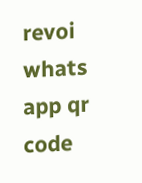revoi whats app qr code